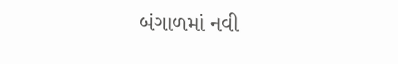બંગાળમાં નવી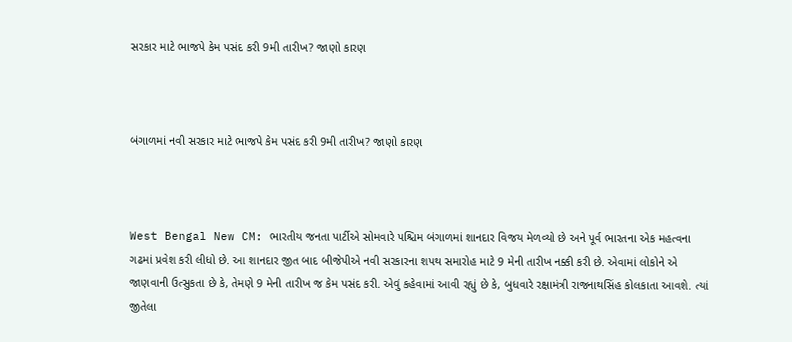સરકાર માટે ભાજપે કેમ પસંદ કરી 9મી તારીખ? જાણો કારણ



બંગાળમાં નવી સરકાર માટે ભાજપે કેમ પસંદ કરી 9મી તારીખ? જાણો કારણ



West Bengal New CM: ભારતીય જનતા પાર્ટીએ સોમવારે પશ્ચિમ બંગાળમાં શાનદાર વિજય મેળવ્યો છે અને પૂર્વ ભારતના એક મહત્વના ગઢમાં પ્રવેશ કરી લીધો છે. આ શાનદાર જીત બાદ બીજેપીએ નવી સરકારના શપથ સમારોહ માટે 9 મેની તારીખ નક્કી કરી છે. એવામાં લોકોને એ જાણવાની ઉત્સુકતા છે કે, તેમણે 9 મેની તારીખ જ કેમ પસંદ કરી. એવું કહેવામાં આવી રહ્યું છે કે, બુધવારે રક્ષામંત્રી રાજનાથસિંહ કોલકાતા આવશે. ત્યાં જીતેલા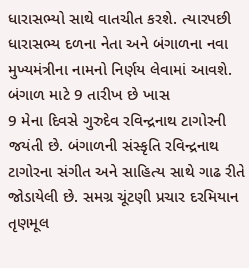ધારાસભ્યો સાથે વાતચીત કરશે. ત્યારપછી ધારાસભ્ય દળના નેતા અને બંગાળના નવા મુખ્યમંત્રીના નામનો નિર્ણય લેવામાં આવશે.
બંગાળ માટે 9 તારીખ છે ખાસ
9 મેના દિવસે ગુરુદેવ રવિન્દ્રનાથ ટાગોરની જયંતી છે. બંગાળની સંસ્કૃતિ રવિન્દ્રનાથ ટાગોરના સંગીત અને સાહિત્ય સાથે ગાઢ રીતે જોડાયેલી છે. સમગ્ર ચૂંટણી પ્રચાર દરમિયાન તૃણમૂલ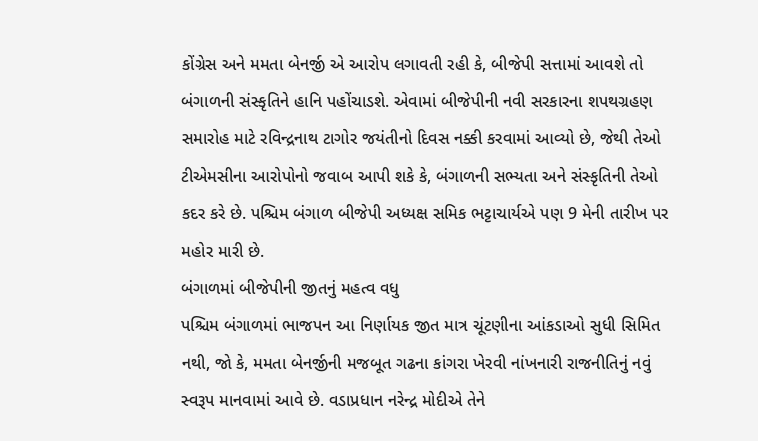કોંગ્રેસ અને મમતા બેનર્જી એ આરોપ લગાવતી રહી કે, બીજેપી સત્તામાં આવશે તો બંગાળની સંસ્કૃતિને હાનિ પહોંચાડશે. એવામાં બીજેપીની નવી સરકારના શપથગ્રહણ સમારોહ માટે રવિન્દ્રનાથ ટાગોર જયંતીનો દિવસ નક્કી કરવામાં આવ્યો છે, જેથી તેઓ ટીએમસીના આરોપોનો જવાબ આપી શકે કે, બંગાળની સભ્યતા અને સંસ્કૃતિની તેઓ કદર કરે છે. પશ્ચિમ બંગાળ બીજેપી અધ્યક્ષ સમિક ભટ્ટાચાર્યએ પણ 9 મેની તારીખ પર મહોર મારી છે.
બંગાળમાં બીજેપીની જીતનું મહત્વ વધુ
પશ્ચિમ બંગાળમાં ભાજપન આ નિર્ણાયક જીત માત્ર ચૂંટણીના આંકડાઓ સુધી સિમિત નથી, જો કે, મમતા બેનર્જીની મજબૂત ગઢના કાંગરા ખેરવી નાંખનારી રાજનીતિનું નવું સ્વરૂપ માનવામાં આવે છે. વડાપ્રધાન નરેન્દ્ર મોદીએ તેને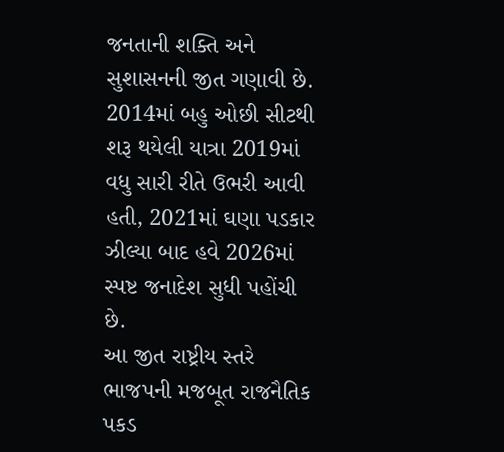જનતાની શક્તિ અને સુશાસનની જીત ગણાવી છે. 2014માં બહુ ઓછી સીટથી શરૂ થયેલી યાત્રા 2019માં વધુ સારી રીતે ઉભરી આવી હતી, 2021માં ઘણા પડકાર ઝીલ્યા બાદ હવે 2026માં સ્પષ્ટ જનાદેશ સુધી પહોંચી છે.
આ જીત રાષ્ટ્રીય સ્તરે ભાજપની મજબૂત રાજનૈતિક પકડ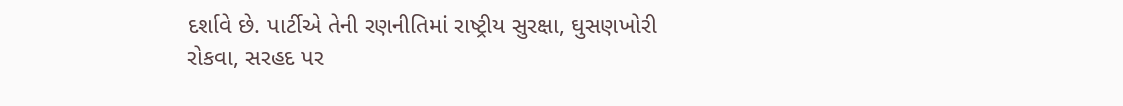દર્શાવે છે. પાર્ટીએ તેની રણનીતિમાં રાષ્ટ્રીય સુરક્ષા, ઘુસણખોરી રોકવા, સરહદ પર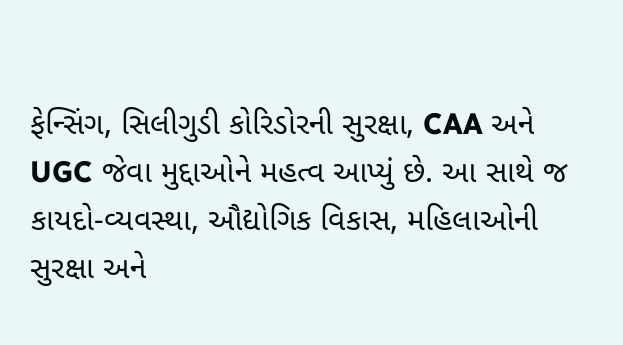ફેન્સિંગ, સિલીગુડી કોરિડોરની સુરક્ષા, CAA અને UGC જેવા મુદ્દાઓને મહત્વ આપ્યું છે. આ સાથે જ કાયદો-વ્યવસ્થા, ઔદ્યોગિક વિકાસ, મહિલાઓની સુરક્ષા અને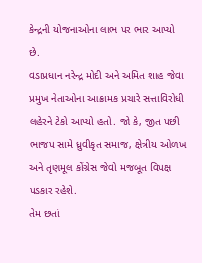કેન્દ્રની યોજનાઓના લાભ પર ભાર આપ્યો છે.
વડાપ્રધાન નરેન્દ્ર મોદી અને અમિત શાહ જેવા પ્રમુખ નેતાઓના આક્રામક પ્રચારે સત્તાવિરોધી લહેરને ટેકો આપ્યો હતો. જો કે, જીત પછી ભાજપ સામે ધ્રુવીકૃત સમાજ, ક્ષેત્રીય ઓળખ અને તૃણમૂલ કોંગ્રેસ જેવો મજબૂત વિપક્ષ પડકાર રહેશે.
તેમ છતાં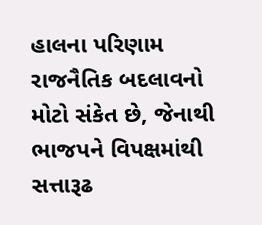હાલના પરિણામ રાજનૈતિક બદલાવનો મોટો સંકેત છે, જેનાથી ભાજપને વિપક્ષમાંથી સત્તારૂઢ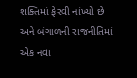શક્તિમાં ફેરવી નાંખ્યો છે અને બંગાળની રાજનીતિમાં એક નવા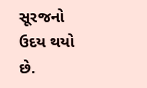સૂરજનો ઉદય થયો છે.